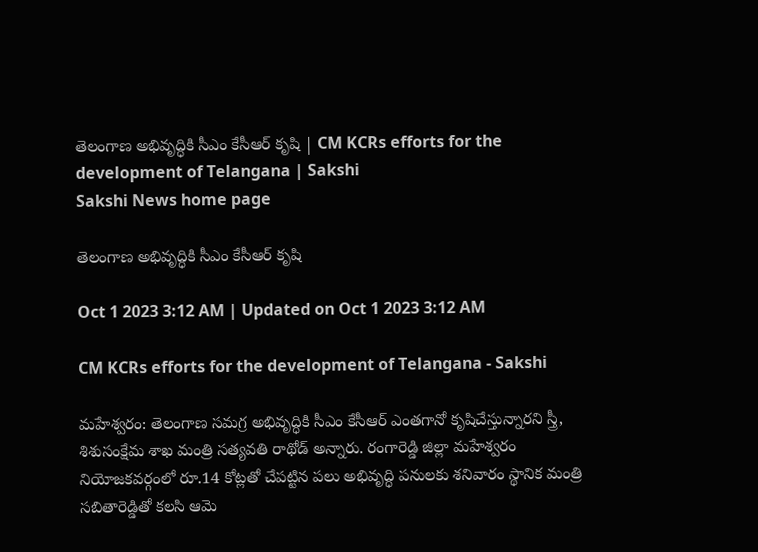తెలంగాణ అభివృద్ధికి సీఎం కేసీఆర్‌ కృషి | CM KCRs efforts for the development of Telangana | Sakshi
Sakshi News home page

తెలంగాణ అభివృద్ధికి సీఎం కేసీఆర్‌ కృషి

Oct 1 2023 3:12 AM | Updated on Oct 1 2023 3:12 AM

CM KCRs efforts for the development of Telangana - Sakshi

మహేశ్వరం: తెలంగాణ సమగ్ర అభివృద్ధికి సీఎం కేసీఆర్‌ ఎంతగానో కృషిచేస్తున్నారని స్త్రీ, శిశుసంక్షేమ శాఖ మంత్రి సత్యవతి రాథోడ్‌ అన్నారు. రంగారెడ్డి జిల్లా మహేశ్వరం నియోజకవర్గంలో రూ.14 కోట్లతో చేపట్టిన పలు అభివృద్ధి పనులకు శనివారం స్థానిక మంత్రి సబితారెడ్డితో కలసి ఆమె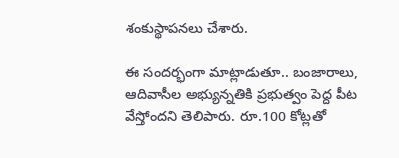శంకుస్థాపనలు చేశారు.

ఈ సందర్భంగా మాట్లాడుతూ.. బంజారాలు, ఆదివాసీల అభ్యున్నతికి ప్రభుత్వం పెద్ద పీట వేస్తోందని తెలిపారు. రూ.100 కోట్లతో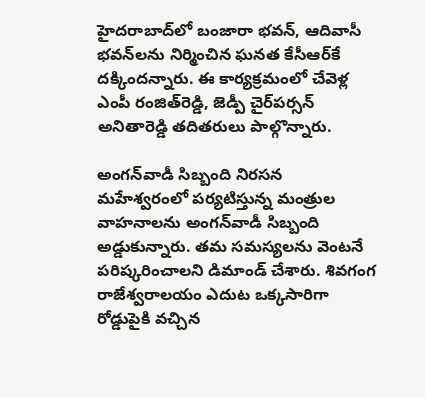హైదరాబాద్‌లో బంజారా భవన్, ఆదివాసీ భవన్‌లను నిర్మించిన ఘనత కేసీఆర్‌కే దక్కిందన్నారు. ఈ కార్యక్రమంలో చేవెళ్ల ఎంపీ రంజిత్‌రెడ్డి, జెడ్పీ చైర్‌పర్సన్‌ అనితారెడ్డి తదితరులు పాల్గొన్నారు.

అంగన్‌వాడీ సిబ్బంది నిరసన
మహేశ్వరంలో పర్యటిస్తున్న మంత్రుల వాహనాలను అంగన్‌వాడీ సిబ్బంది అడ్డుకున్నారు. తమ సమస్యలను వెంటనే పరిష్కరించాలని డిమాండ్‌ చేశారు. శివగంగ రాజేశ్వరాలయం ఎదుట ఒక్కసారిగా రోడ్డుపైకి వచ్చిన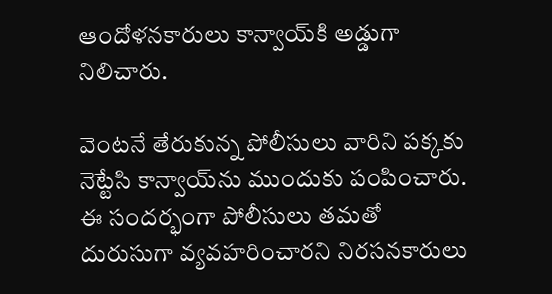ఆందోళనకారులు కాన్వాయ్‌కి అడ్డుగా నిలిచారు.

వెంటనే తేరుకున్న పోలీసులు వారిని పక్కకు నెట్టేసి కాన్వాయ్‌ను ముందుకు పంపించారు. ఈ సందర్భంగా పోలీసులు తమతో దురుసుగా వ్యవహరించారని నిరసనకారులు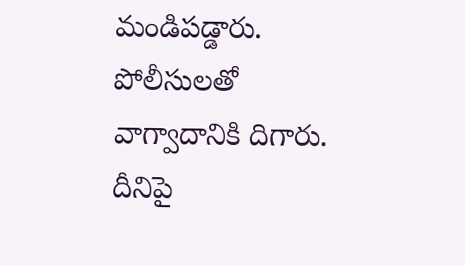మండిపడ్డారు. పోలీసులతో వాగ్వాదానికి దిగారు. దీనిపై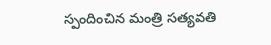స్పందించిన మంత్రి సత్యవతి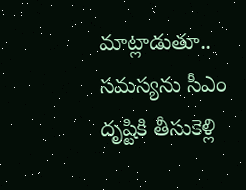మాట్లాడుతూ.. సమస్యను సీఎం దృష్టికి తీసుకెళ్లి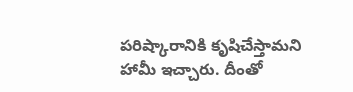పరిష్కారానికి కృషిచేస్తామని హామీ ఇచ్చారు. దీంతో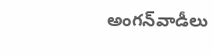అంగన్‌వాడీలు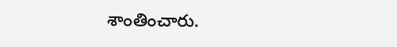శాంతించారు.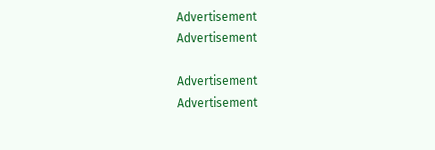Advertisement
Advertisement

Advertisement
Advertisement